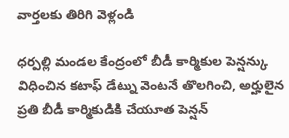వార్తలకు తిరిగి వెళ్లండి

ధర్పల్లి మండల కేంద్రంలో బీడీ కార్మికుల పెన్షన్కు విధించిన కటాఫ్ డేట్ను వెంటనే తొలగించి, అర్హులైన ప్రతి బీడీ కార్మికుడికి చేయూత పెన్షన్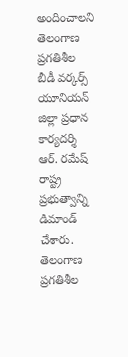అందించాలని తెలంగాణ ప్రగతిశీల బీడీ వర్కర్స్ యూనియన్ జిల్లా ప్రధాన కార్యదర్శి ఆర్. రమేష్ రాష్ట్ర ప్రభుత్వాన్ని డిమాండ్ చేశారు.
తెలంగాణ ప్రగతిశీల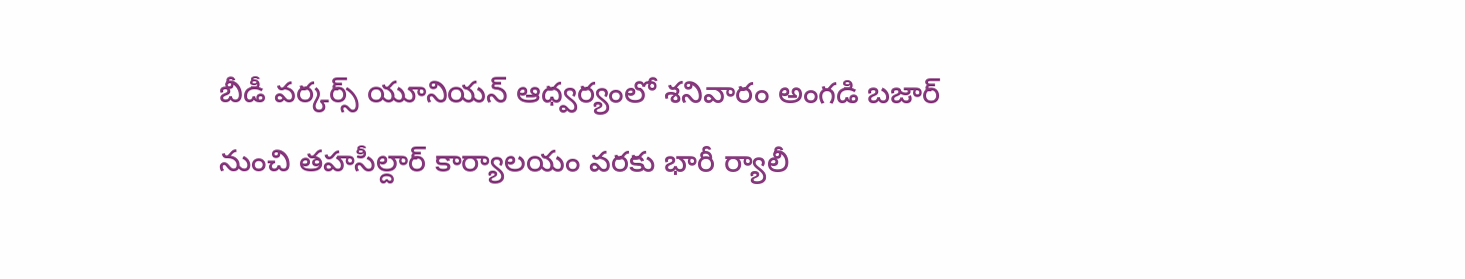బీడీ వర్కర్స్ యూనియన్ ఆధ్వర్యంలో శనివారం అంగడి బజార్ నుంచి తహసీల్దార్ కార్యాలయం వరకు భారీ ర్యాలీ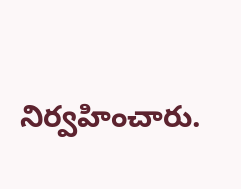నిర్వహించారు.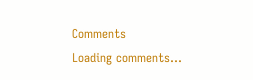Comments
Loading comments...